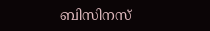ബിസിനസ്‌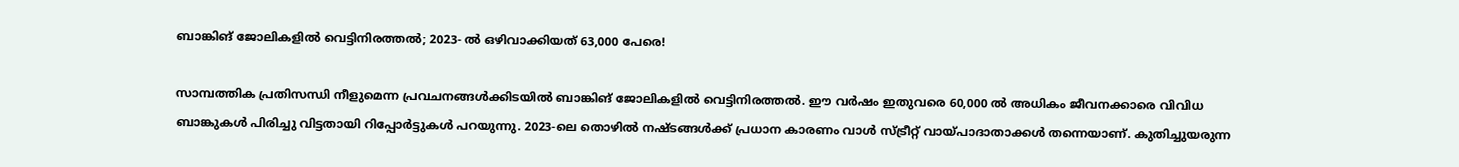ബാങ്കിങ് ജോലികളില്‍ വെട്ടിനിരത്തല്‍; 2023- ല്‍ ഒഴിവാക്കിയത് 63,000 പേരെ!

സാമ്പത്തിക പ്രതിസന്ധി നീളുമെന്ന പ്രവചനങ്ങള്‍ക്കിടയില്‍ ബാങ്കിങ് ജോലികളില്‍ വെട്ടിനിരത്തല്‍. ഈ വര്‍ഷം ഇതുവരെ 60,000 ല്‍ അധികം ജീവനക്കാരെ വിവിധ ബാങ്കുകള്‍ പിരിച്ചു വിട്ടതായി റിപ്പോര്‍ട്ടുകള്‍ പറയുന്നു. 2023-ലെ തൊഴില്‍ നഷ്ടങ്ങള്‍ക്ക് പ്രധാന കാരണം വാള്‍ സ്ട്രീറ്റ് വായ്പാദാതാക്കള്‍ തന്നെയാണ്. കുതിച്ചുയരുന്ന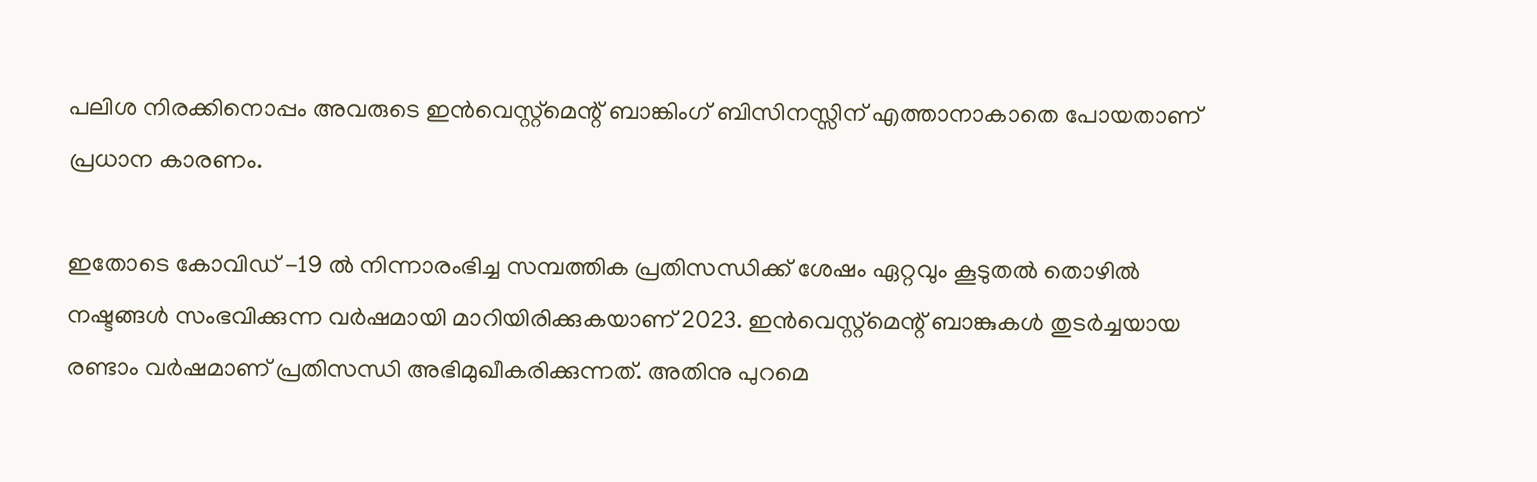പലിശ നിരക്കിനൊപ്പം അവരുടെ ഇന്‍വെസ്റ്റ്മെന്റ് ബാങ്കിംഗ് ബിസിനസ്സിന് എത്താനാകാതെ പോയതാണ് പ്രധാന കാരണം.

ഇതോടെ കോവിഡ് -19 ല്‍ നിന്നാരംഭിച്ച സമ്പത്തിക പ്രതിസന്ധിക്ക് ശേഷം ഏറ്റവും കൂടുതല്‍ തൊഴില്‍ നഷ്ടങ്ങള്‍ സംഭവിക്കുന്ന വര്‍ഷമായി മാറിയിരിക്കുകയാണ് 2023. ഇന്‍വെസ്റ്റ്മെന്റ് ബാങ്കുകള്‍ തുടര്‍ച്ചയായ രണ്ടാം വര്‍ഷമാണ് പ്രതിസന്ധി അഭിമുഖീകരിക്കുന്നത്. അതിനു പുറമെ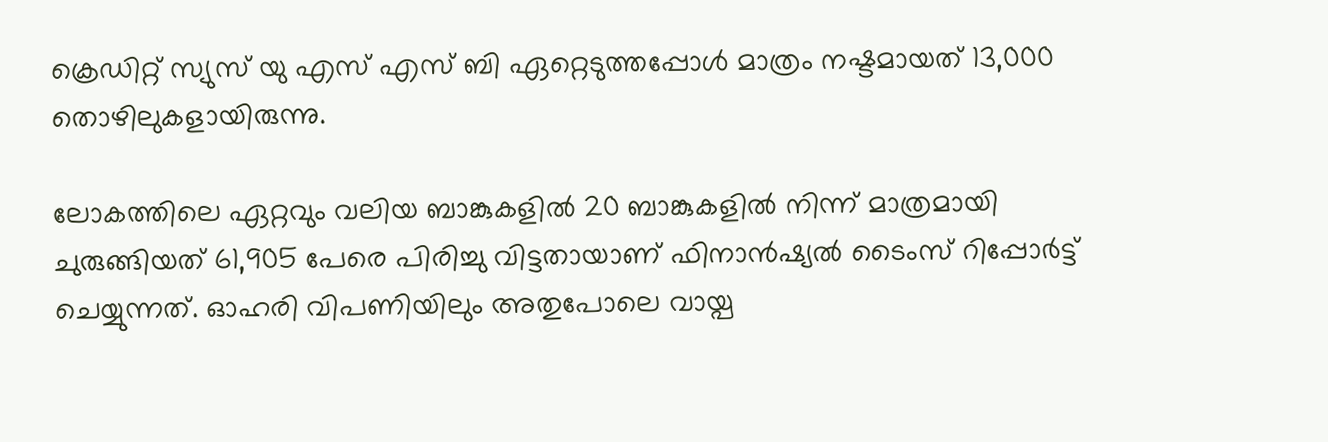ക്രെഡിറ്റ് സ്യുസ് യു എസ് എസ് ബി ഏറ്റെടുത്തപ്പോള്‍ മാത്രം നഷ്ടമായത് 13,000 തൊഴിലുകളായിരുന്നു.

ലോകത്തിലെ ഏറ്റവും വലിയ ബാങ്കുകളില്‍ 20 ബാങ്കുകളില്‍ നിന്ന് മാത്രമായി ചുരുങ്ങിയത് 61,905 പേരെ പിരിച്ചു വിട്ടതായാണ് ഫിനാന്‍ഷ്യല്‍ ടൈംസ് റിപ്പോര്‍ട്ട് ചെയ്യുന്നത്. ഓഹരി വിപണിയിലും അതുപോലെ വായ്പ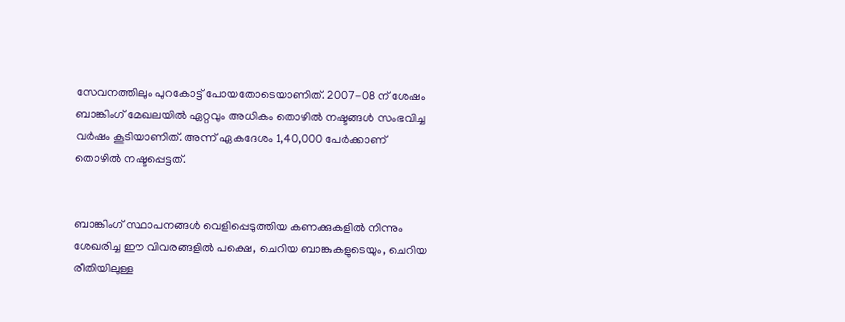സേവനത്തിലും പുറകോട്ട് പോയതോടെയാണിത്. 2007-08 ന് ശേഷം ബാങ്കിംഗ് മേഖലയില്‍ ഏറ്റവും അധികം തൊഴില്‍ നഷ്ടങ്ങള്‍ സംഭവിച്ച വര്‍ഷം കൂടിയാണിത്. അന്ന് ഏകദേശം 1,40,000 പേര്‍ക്കാണ് തൊഴില്‍ നഷ്ടപ്പെട്ടത്.


ബാങ്കിംഗ് സ്ഥാപനങ്ങള്‍ വെളിപ്പെടുത്തിയ കണക്കുകളില്‍ നിന്നും ശേഖരിച്ച ഈ വിവരങ്ങളില്‍ പക്ഷെ, ചെറിയ ബാങ്കുകളുടെയും, ചെറിയ രീതിയിലുള്ള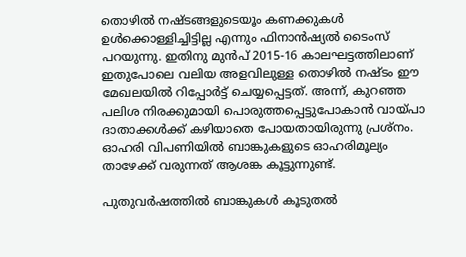തൊഴില്‍ നഷ്ടങ്ങളുടെയൂം കണക്കുകള്‍ ഉള്‍ക്കൊള്ളിച്ചിട്ടില്ല എന്നും ഫിനാന്‍ഷ്യല്‍ ടൈംസ് പറയുന്നു. ഇതിനു മുന്‍പ് 2015-16 കാലഘട്ടത്തിലാണ് ഇതുപോലെ വലിയ അളവിലുള്ള തൊഴില്‍ നഷ്ടം ഈ മേഖലയില്‍ റിപ്പോര്‍ട്ട് ചെയ്യപ്പെട്ടത്. അന്ന്, കുറഞ്ഞ പലിശ നിരക്കുമായി പൊരുത്തപ്പെട്ടുപോകാന്‍ വായ്പാ ദാതാക്കള്‍ക്ക് കഴിയാതെ പോയതായിരുന്നു പ്രശ്നം. ഓഹരി വിപണിയില്‍ ബാങ്കുകളുടെ ഓഹരിമൂല്യം താഴേക്ക് വരുന്നത് ആശങ്ക കൂട്ടുന്നുണ്ട്.

പുതുവര്‍ഷത്തില്‍ ബാങ്കുകള്‍ കൂടുതല്‍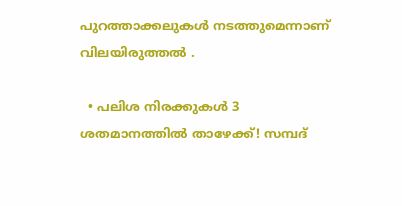പുറത്താക്കലുകള്‍ നടത്തുമെന്നാണ് വിലയിരുത്തല്‍ .

  • പലിശ നിരക്കുകള്‍ 3 ശതമാനത്തില്‍ താഴേക്ക്! സമ്പദ്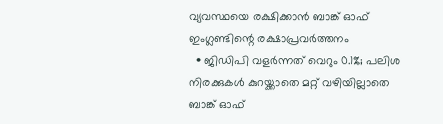വ്യവസ്ഥയെ രക്ഷിക്കാന്‍ ബാങ്ക് ഓഫ് ഇംഗ്ലണ്ടിന്റെ രക്ഷാപ്രവര്‍ത്തനം
  • ജിഡിപി വളര്‍ന്നത് വെറും 0.1%; പലിശ നിരക്കുകള്‍ കുറയ്ക്കാതെ മറ്റ് വഴിയില്ലാതെ ബാങ്ക് ഓഫ്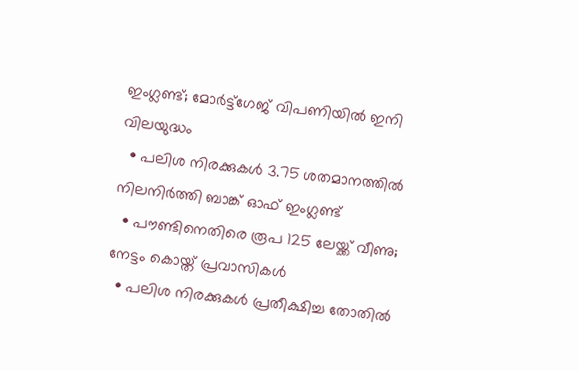ഇംഗ്ലണ്ട്; മോര്‍ട്ട്‌ഗേജ് വിപണിയില്‍ ഇനി വിലയുദ്ധം
  • പലിശ നിരക്കുകള്‍ 3.75 ശതമാനത്തില്‍ നിലനിര്‍ത്തി ബാങ്ക് ഓഫ് ഇംഗ്ലണ്ട്
  • പൗണ്ടിനെതിരെ രൂപ 125 ലേയ്ക്ക് വീണു; നേട്ടം കൊയ്ത് പ്രവാസികള്‍
  • പലിശ നിരക്കുകള്‍ പ്രതീക്ഷിച്ച തോതില്‍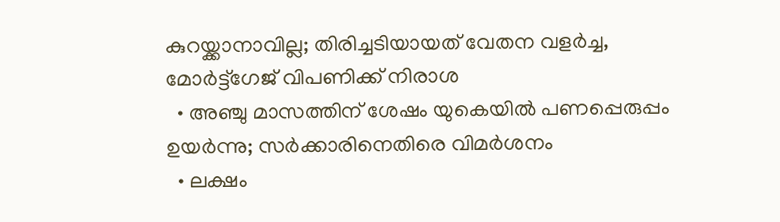കുറയ്ക്കാനാവില്ല; തിരിച്ചടിയായത് വേതന വളര്‍ച്ച, മോര്‍ട്ട്‌ഗേജ് വിപണിക്ക് നിരാശ
  • അഞ്ചു മാസത്തിന് ശേഷം യുകെയില്‍ പണപ്പെരുപ്പം ഉയര്‍ന്നു; സര്‍ക്കാരിനെതിരെ വിമര്‍ശനം
  • ലക്ഷം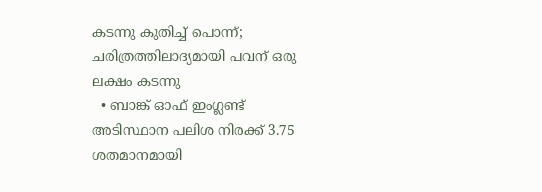കടന്നു കുതിച്ച് പൊന്ന്; ചരിത്രത്തിലാദ്യമായി പവന് ഒരു ലക്ഷം കടന്നു
  • ബാങ്ക് ഓഫ് ഇംഗ്ലണ്ട് അടിസ്ഥാന പലിശ നിരക്ക് 3.75 ശതമാനമായി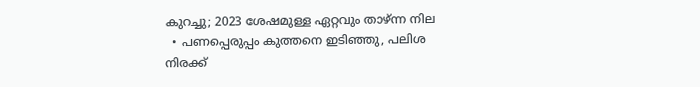കുറച്ചു; 2023 ശേഷമുള്ള ഏറ്റവും താഴ്ന്ന നില
  • പണപ്പെരുപ്പം കുത്തനെ ഇടിഞ്ഞു, പലിശ നിരക്ക്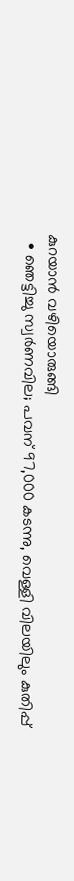കുറയാന്‍ വഴിയൊരുങ്ങി
  • ഞെട്ടിച്ചു സ്വര്‍ണവില; പവന് 97,000 കടന്നു, വെള്ളി വിലയിലും കുതിപ്പ്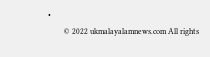•
        © 2022 ukmalayalamnews.com All rights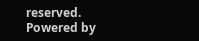reserved. Powered by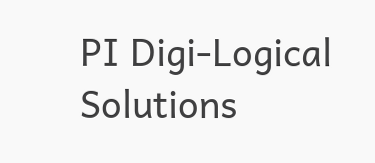PI Digi-Logical Solutions